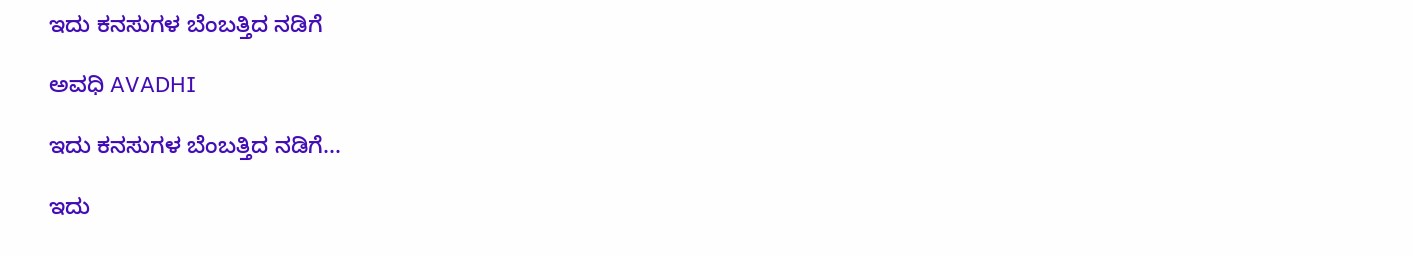ಇದು ಕನಸುಗಳ ಬೆಂಬತ್ತಿದ ನಡಿಗೆ‍

ಅವಧಿ AVADHI

ಇದು ಕನಸುಗಳ ಬೆಂಬತ್ತಿದ ನಡಿಗೆ...

ಇದು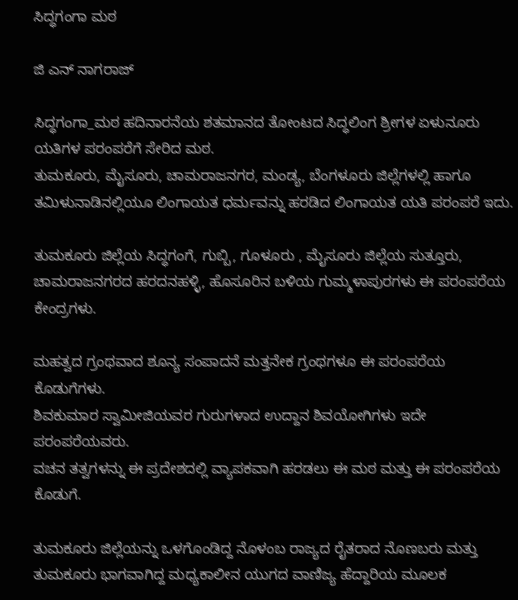ಸಿದ್ಧಗಂಗಾ ಮಠ

ಜಿ ಎನ್ ನಾಗರಾಜ್

ಸಿದ್ಧಗಂಗಾ_ಮಠ ಹದಿನಾರನೆಯ ಶತಮಾನದ ತೋಂಟದ ಸಿದ್ಧಲಿಂಗ ಶ್ರೀಗಳ ಏಳು‌ನೂರು ಯತಿಗಳ ಪರಂಪರೆಗೆ‌ ಸೇರಿದ ಮಠ.
ತುಮಕೂರು, ಮೈಸೂರು, ಚಾಮರಾಜನಗರ, ಮಂಡ್ಯ, ಬೆಂಗಳೂರು ಜಿಲ್ಲೆಗಳಲ್ಲಿ ಹಾಗೂ ತಮಿಳುನಾಡಿನಲ್ಲಿಯೂ ಲಿಂಗಾಯತ ಧರ್ಮವನ್ನು ಹರಡಿದ ಲಿಂಗಾಯತ ಯತಿ ಪರಂಪರೆ ಇದು.

ತುಮಕೂರು ಜಿಲ್ಲೆಯ ಸಿದ್ಧಗಂಗೆ, ಗುಬ್ಬಿ, ಗೂಳೂರು , ಮೈಸೂರು ಜಿಲ್ಲೆಯ ಸುತ್ತೂರು, ಚಾಮರಾಜನಗರದ ಹರದನಹಳ್ಳಿ, ಹೊಸೂರಿನ ಬಳಿಯ ಗುಮ್ಮಳಾಪುರಗಳು ಈ ಪರಂಪರೆಯ ಕೇಂದ್ರಗಳು.

ಮಹತ್ವದ‌ ಗ್ರಂಥವಾದ‌ ಶೂನ್ಯ ಸಂಪಾದನೆ ಮತ್ತನೇಕ ಗ್ರಂಥಗಳೂ ಈ ಪರಂಪರೆಯ ಕೊಡುಗೆಗಳು.
ಶಿವಕುಮಾರ ಸ್ವಾಮೀಜಿಯವರ ಗುರುಗಳಾದ‌ ಉದ್ದಾನ ಶಿವಯೋಗಿಗಳು ಇದೇ ಪರಂಪರೆಯವರು.
ವಚನ ತತ್ವಗಳನ್ನು ಈ ಪ್ರದೇಶದಲ್ಲಿ ವ್ಯಾಪಕವಾಗಿ ಹರಡಲು ಈ ಮಠ ಮತ್ತು‌ ಈ ಪರಂಪರೆಯ ಕೊಡುಗೆ.

ತುಮಕೂರು ಜಿಲ್ಲೆಯನ್ನು ಒಳಗೊಂಡಿದ್ದ ನೊಳಂಬ ರಾಜ್ಯದ ರೈತರಾದ ನೊಣಬರು ಮತ್ತು‌ ತುಮಕೂರು ಭಾಗವಾಗಿದ್ದ ಮಧ್ಯಕಾಲೀನ ಯುಗದ ವಾಣಿಜ್ಯ ಹೆದ್ದಾರಿಯ ಮೂಲಕ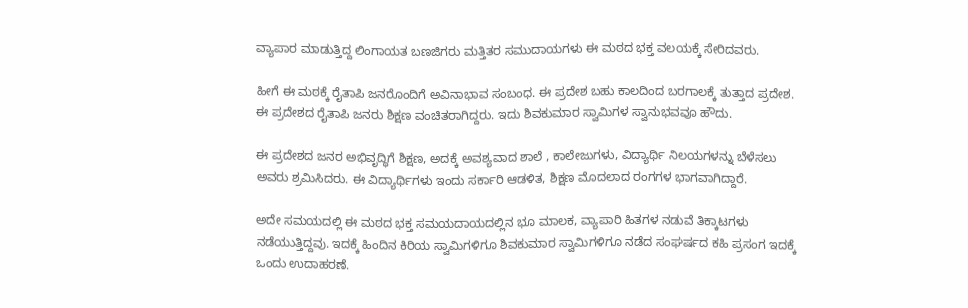ವ್ಯಾಪಾರ ಮಾಡುತ್ತಿದ್ದ ಲಿಂಗಾಯತ ಬಣಜಿಗರು ಮತ್ತಿತರ ಸಮುದಾಯಗಳು ಈ ಮಠದ ಭಕ್ತ ವಲಯಕ್ಕೆ‌ ಸೇರಿದವರು.

ಹೀಗೆ ಈ ಮಠಕ್ಕೆ ರೈತಾಪಿ ಜನರೊಂದಿಗೆ‌‌ ಅವಿನಾಭಾವ‌ ಸಂಬಂಧ. ಈ ಪ್ರದೇಶ ಬಹು ಕಾಲದಿಂದ ಬರಗಾಲಕ್ಕೆ ತುತ್ತಾದ ಪ್ರದೇಶ. ಈ ಪ್ರದೇಶದ ರೈತಾಪಿ ಜನರು ಶಿಕ್ಷಣ ವಂಚಿತರಾಗಿದ್ದರು. ಇದು ಶಿವಕುಮಾರ ಸ್ವಾಮಿಗಳ ಸ್ವಾನುಭವವೂ ಹೌದು.

ಈ ಪ್ರದೇಶದ ಜನರ ಅಭಿವೃದ್ಧಿಗೆ‌ ಶಿಕ್ಷಣ, ಅದಕ್ಕೆ‌ ಅವಶ್ಯವಾದ ಶಾಲೆ , ಕಾಲೇಜುಗಳು, ವಿದ್ಯಾರ್ಥಿ ನಿಲಯಗಳನ್ನು ಬೆಳೆಸಲು ಅವರು ಶ್ರಮಿಸಿದರು. ಈ ವಿದ್ಯಾರ್ಥಿಗಳು ಇಂದು‌ ಸರ್ಕಾರಿ ಆಡಳಿತ, ಶಿಕ್ಷಣ‌ ಮೊದಲಾದ ರಂಗಗಳ ಭಾಗವಾಗಿದ್ದಾರೆ.

ಅದೇ ಸಮಯದಲ್ಲಿ ಈ ಮಠದ ಭಕ್ತ ಸಮಯದಾಯದಲ್ಲಿನ ಭೂ ಮಾಲಕ, ವ್ಯಾಪಾರಿ ಹಿತಗಳ ನಡುವೆ ತಿಕ್ಕಾಟಗಳು ನಡೆಯುತ್ತಿದ್ದವು. ಇದಕ್ಕೆ ಹಿಂದಿನ ಕಿರಿಯ ಸ್ವಾಮಿಗಳಿಗೂ ಶಿವಕುಮಾರ ಸ್ವಾಮಿಗಳಿಗೂ ನಡೆದ‌ ಸಂಘರ್ಷದ ಕಹಿ ಪ್ರಸಂಗ ಇದಕ್ಕೆ ಒಂದು ಉದಾಹರಣೆ.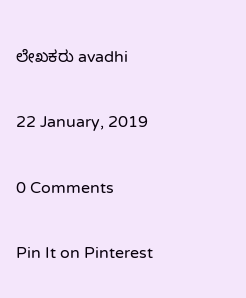ಲೇಖಕರು avadhi

22 January, 2019

0 Comments

Pin It on Pinterest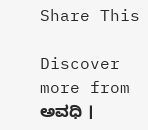Share This

Discover more from ಅವಧಿ ।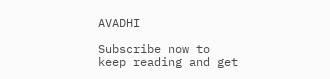AVADHI

Subscribe now to keep reading and get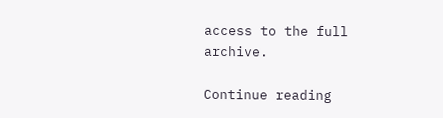access to the full archive.

Continue reading